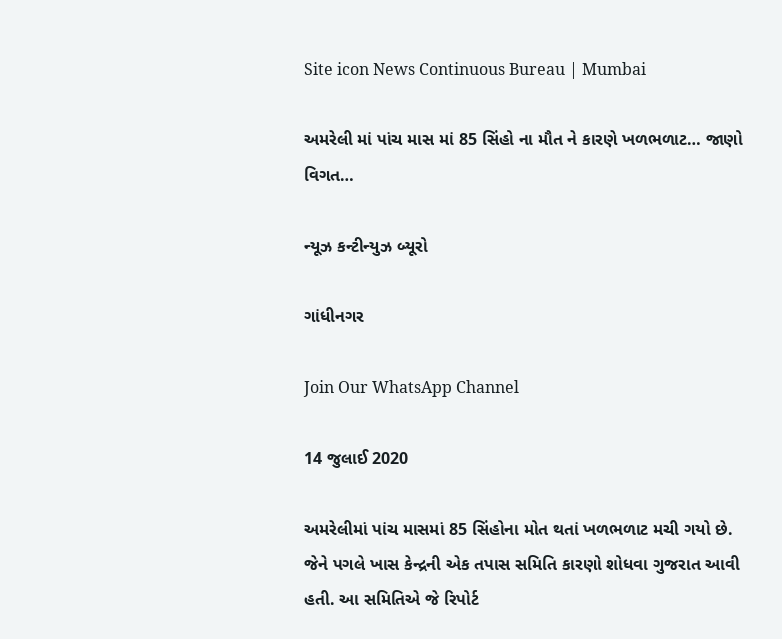Site icon News Continuous Bureau | Mumbai

અમરેલી માં પાંચ માસ માં 85 સિંહો ના મૌત ને કારણે ખળભળાટ… જાણો વિગત…

ન્યૂઝ કન્ટીન્યુઝ બ્યૂરો

ગાંધીનગર

Join Our WhatsApp Channel

14 જુલાઈ 2020

અમરેલીમાં પાંચ માસમાં 85 સિંહોના મોત થતાં ખળભળાટ મચી ગયો છે. જેને પગલે ખાસ કેન્દ્રની એક તપાસ સમિતિ કારણો શોધવા ગુજરાત આવી હતી. આ સમિતિએ જે રિપોર્ટ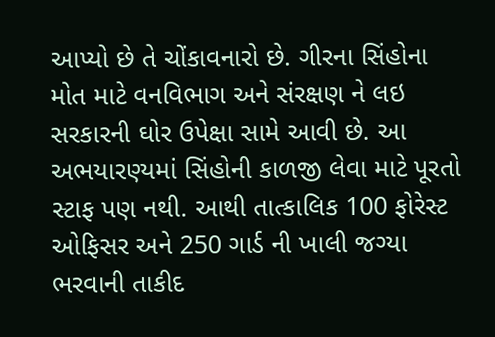આપ્યો છે તે ચોંકાવનારો છે. ગીરના સિંહોના મોત માટે વનવિભાગ અને સંરક્ષણ ને લઇ સરકારની ઘોર ઉપેક્ષા સામે આવી છે. આ અભયારણ્યમાં સિંહોની કાળજી લેવા માટે પૂરતો સ્ટાફ પણ નથી. આથી તાત્કાલિક 100 ફોરેસ્ટ ઓફિસર અને 250 ગાર્ડ ની ખાલી જગ્યા ભરવાની તાકીદ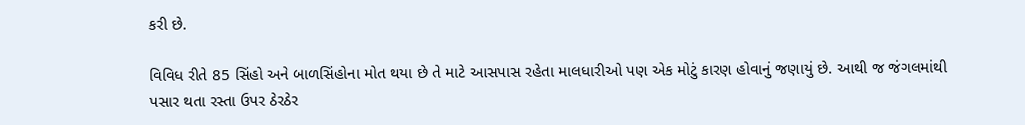કરી છે.

વિવિધ રીતે 85 સિંહો અને બાળસિંહોના મોત થયા છે તે માટે આસપાસ રહેતા માલધારીઓ પણ એક મોટું કારણ હોવાનું જણાયું છે. આથી જ જંગલમાંથી પસાર થતા રસ્તા ઉપર ઠેરઠેર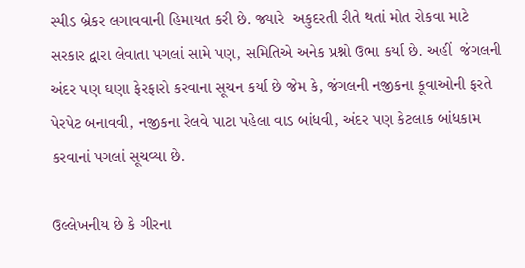સ્પીડ બ્રેકર લગાવવાની હિમાયત કરી છે. જ્યારે  અકુદરતી રીતે થતાં મોત રોકવા માટે સરકાર દ્વારા લેવાતા પગલાં સામે પણ, સમિતિએ અનેક પ્રશ્નો ઉભા કર્યા છે. અહીં  જંગલની અંદર પણ ઘણા ફેરફારો કરવાના સૂચન કર્યા છે જેમ કે, જંગલની નજીકના કૂવાઓની ફરતે પેરપેટ બનાવવી, નજીકના રેલવે પાટા પહેલા વાડ બાંધવી, અંદર પણ કેટલાક બાંધકામ કરવાનાં પગલાં સૂચવ્યા છે.

ઉલ્લેખનીય છે કે ગીરના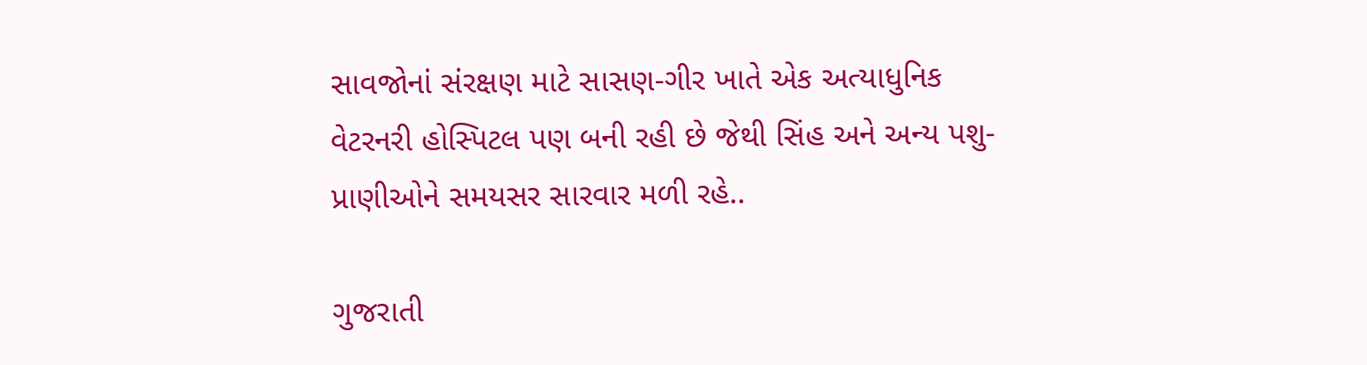સાવજોનાં સંરક્ષણ માટે સાસણ-ગીર ખાતે એક અત્યાધુનિક વેટરનરી હોસ્પિટલ પણ બની રહી છે જેથી સિંહ અને અન્ય પશુ- પ્રાણીઓને સમયસર સારવાર મળી રહે..

ગુજરાતી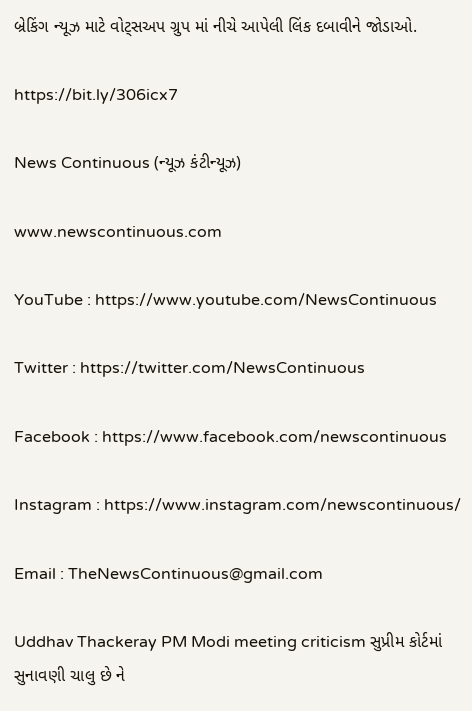બ્રેકિંગ ન્યૂઝ માટે વોટ્સઅપ ગ્રુપ માં નીચે આપેલી લિંક દબાવીને જોડાઓ.

https://bit.ly/306icx7

News Continuous (ન્યૂઝ કંટીન્યૂઝ)

www.newscontinuous.com

YouTube : https://www.youtube.com/NewsContinuous

Twitter : https://twitter.com/NewsContinuous

Facebook : https://www.facebook.com/newscontinuous

Instagram : https://www.instagram.com/newscontinuous/

Email : TheNewsContinuous@gmail.com

Uddhav Thackeray PM Modi meeting criticism સુપ્રીમ કોર્ટમાં સુનાવણી ચાલુ છે ને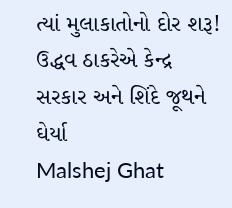ત્યાં મુલાકાતોનો દોર શરૂ! ઉદ્ધવ ઠાકરેએ કેન્દ્ર સરકાર અને શિંદે જૂથને ઘેર્યા
Malshej Ghat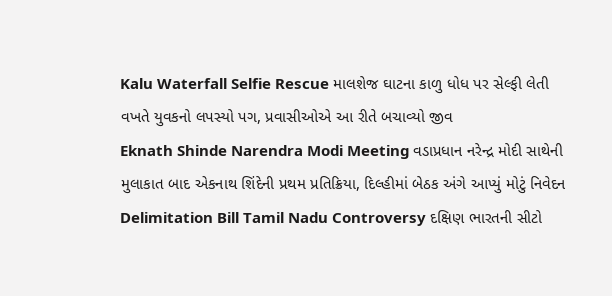Kalu Waterfall Selfie Rescue માલશેજ ઘાટના કાળુ ધોધ પર સેલ્ફી લેતી વખતે યુવકનો લપસ્યો પગ, પ્રવાસીઓએ આ રીતે બચાવ્યો જીવ
Eknath Shinde Narendra Modi Meeting વડાપ્રધાન નરેન્દ્ર મોદી સાથેની મુલાકાત બાદ એકનાથ શિંદેની પ્રથમ પ્રતિક્રિયા, દિલ્હીમાં બેઠક અંગે આપ્યું મોટું નિવેદન
Delimitation Bill Tamil Nadu Controversy દક્ષિણ ભારતની સીટો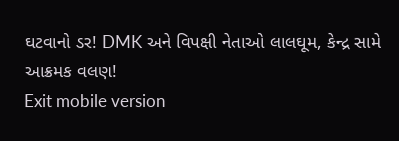ઘટવાનો ડર! DMK અને વિપક્ષી નેતાઓ લાલઘૂમ, કેન્દ્ર સામે આક્રમક વલણ!
Exit mobile version